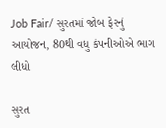Job Fair/ સુરતમાં જોબ ફેરનું આયોજન, 80થી વધુ કંપનીઓએ ભાગ લીધો

સુરત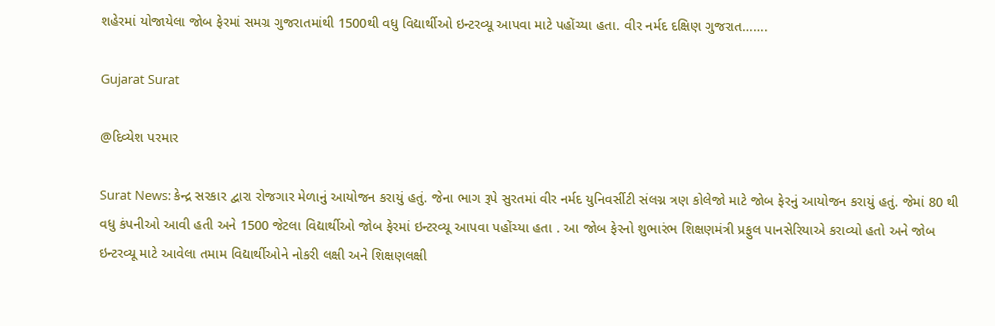શહેરમાં યોજાયેલા જોબ ફેરમાં સમગ્ર ગુજરાતમાંથી 1500થી વધુ વિદ્યાર્થીઓ ઇન્ટરવ્યૂ આપવા માટે પહોંચ્યા હતા. વીર નર્મદ દક્ષિણ ગુજરાત…….

Gujarat Surat

@દિવ્યેશ પરમાર

Surat News: કેન્દ્ર સરકાર દ્વારા રોજગાર મેળાનું આયોજન કરાયું હતું. જેના ભાગ રૂપે સુરતમાં વીર નર્મદ યુનિવર્સીટી સંલગ્ન ત્રણ કોલેજો માટે જોબ ફેરનું આયોજન કરાયું હતું. જેમાં 80 થી વધુ કંપનીઓ આવી હતી અને 1500 જેટલા વિદ્યાર્થીઓ જોબ ફેરમાં ઇન્ટરવ્યૂ આપવા પહોંચ્યા હતા . આ જોબ ફેરનો શુભારંભ શિક્ષણમંત્રી પ્રફુલ પાનસેરિયાએ કરાવ્યો હતો અને જોબ ઇન્ટરવ્યૂ માટે આવેલા તમામ વિદ્યાર્થીઓને નોકરી લક્ષી અને શિક્ષણલક્ષી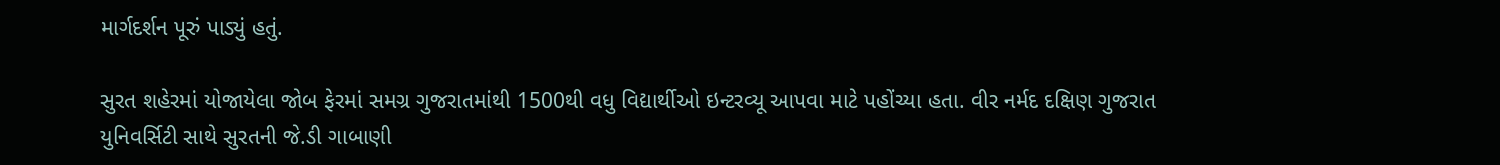માર્ગદર્શન પૂરું પાડ્યું હતું.

સુરત શહેરમાં યોજાયેલા જોબ ફેરમાં સમગ્ર ગુજરાતમાંથી 1500થી વધુ વિદ્યાર્થીઓ ઇન્ટરવ્યૂ આપવા માટે પહોંચ્યા હતા. વીર નર્મદ દક્ષિણ ગુજરાત યુનિવર્સિટી સાથે સુરતની જે.ડી ગાબાણી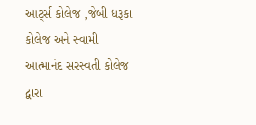આર્ટ્સ કોલેજ ,જેબી ધરૂકા કોલેજ અને સ્વામી આત્માનંદ સરસ્વતી કોલેજ દ્વારા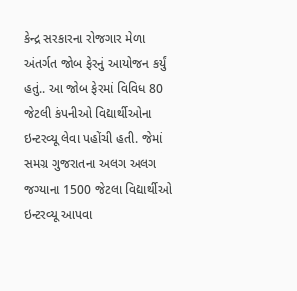કેન્દ્ર સરકારના રોજગાર મેળા અંતર્ગત જોબ ફેરનું આયોજન કર્યું હતું.. આ જોબ ફેરમાં વિવિધ 80 જેટલી કંપનીઓ વિદ્યાર્થીઓના ઇન્ટરવ્યૂ લેવા પહોંચી હતી. જેમાં સમગ્ર ગુજરાતના અલગ અલગ જગ્યાના 1500 જેટલા વિદ્યાર્થીઓ ઇન્ટરવ્યૂ આપવા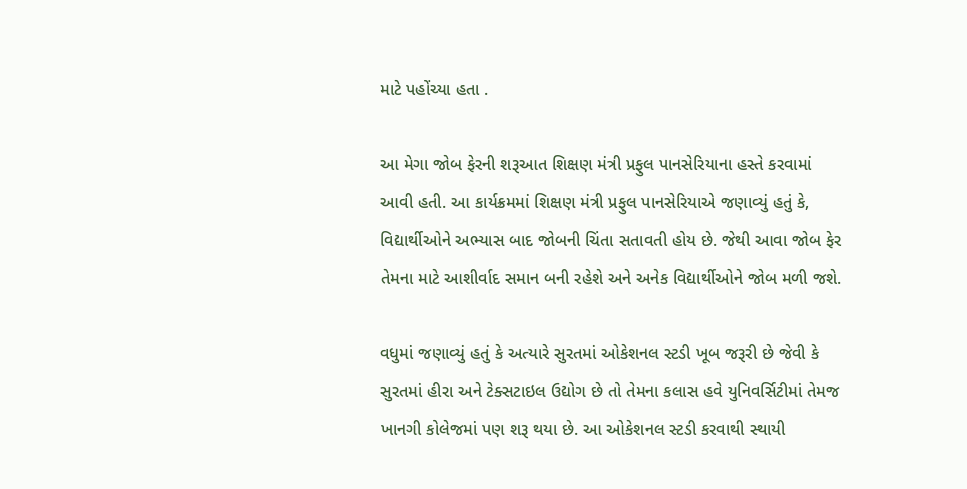માટે પહોંચ્યા હતા .

આ મેગા જોબ ફેરની શરૂઆત શિક્ષણ મંત્રી પ્રફુલ પાનસેરિયાના હસ્તે કરવામાં આવી હતી. આ કાર્યક્રમમાં શિક્ષણ મંત્રી પ્રફુલ પાનસેરિયાએ જણાવ્યું હતું કે, વિદ્યાર્થીઓને અભ્યાસ બાદ જોબની ચિંતા સતાવતી હોય છે. જેથી આવા જોબ ફેર તેમના માટે આશીર્વાદ સમાન બની રહેશે અને અનેક વિદ્યાર્થીઓને જોબ મળી જશે.

વધુમાં જણાવ્યું હતું કે અત્યારે સુરતમાં ઓકેશનલ સ્ટડી ખૂબ જરૂરી છે જેવી કે સુરતમાં હીરા અને ટેક્સટાઇલ ઉદ્યોગ છે તો તેમના કલાસ હવે યુનિવર્સિટીમાં તેમજ ખાનગી કોલેજમાં પણ શરૂ થયા છે. આ ઓકેશનલ સ્ટડી કરવાથી સ્થાયી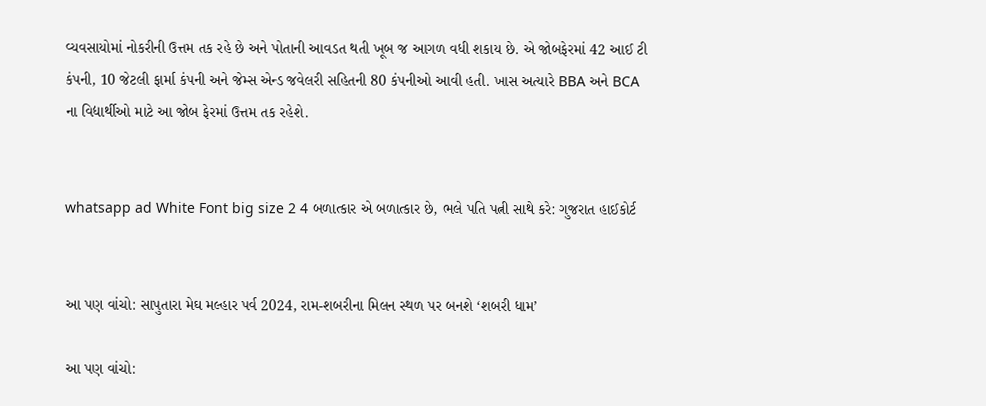વ્યવસાયોમાં નોકરીની ઉત્તમ તક રહે છે અને પોતાની આવડત થતી ખૂબ જ આગળ વધી શકાય છે. એ જોબફેરમાં 42 આઈ ટી કંપની, 10 જેટલી ફાર્મા કંપની અને જેમ્સ એન્ડ જવેલરી સહિતની 80 કંપનીઓ આવી હતી. ખાસ અત્યારે BBA અને BCA ના વિદ્યાર્થીઓ માટે આ જોબ ફેરમાં ઉત્તમ તક રહેશે.


whatsapp ad White Font big size 2 4 બળાત્કાર એ બળાત્કાર છે, ભલે પતિ પત્ની સાથે કરે: ગુજરાત હાઈકોર્ટ


આ પણ વાંચો: સાપુતારા મેઘ મલ્હાર પર્વ 2024, રામ-શબરીના મિલન સ્થળ પર બનશે ‘શબરી ધામ’

આ પણ વાંચો: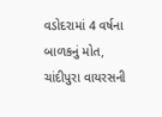વડોદરામાં 4 વર્ષના બાળકનું મોત, ચાંદીપુરા વાયરસની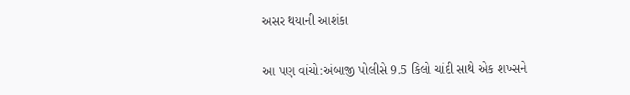અસર થયાની આશંકા

આ પણ વાંચો:અંબાજી પોલીસે 9.5 કિલો ચાંદી સાથે એક શખ્સને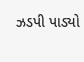ઝડપી પાડ્યો